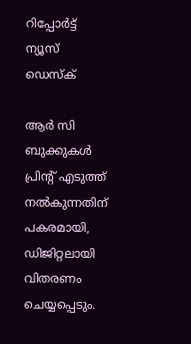റിപ്പോര്‍ട്ട്
ന്യൂസ് ഡെസ്ക്

ആര്‍ സി ബുക്കുകള്‍ പ്രിന്‍റ് എടുത്ത് നല്‍കുന്നതിന് പകരമായി, ഡിജിറ്റലായി വിതരണം ചെയ്യപ്പെടും.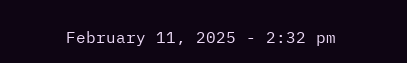February 11, 2025 - 2:32 pm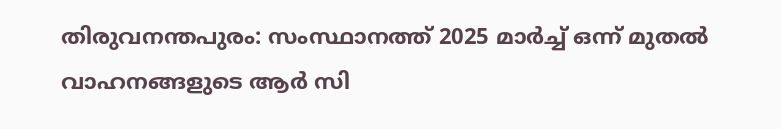തിരുവനന്തപുരം: സംസ്ഥാനത്ത് 2025 മാര്‍ച്ച് ഒന്ന് മുതൽ വാഹനങ്ങളുടെ ആര്‍ സി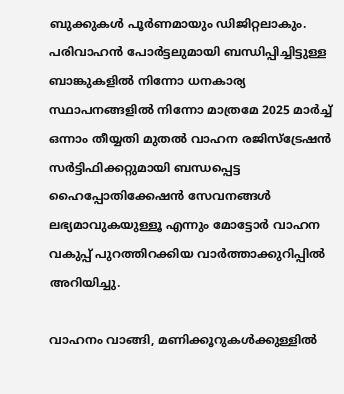ബുക്കുകള്‍ പൂര്‍ണമായും ഡിജിറ്റലാകും. പരിവാഹൻ പോർട്ടലുമായി ബന്ധിപ്പിച്ചിട്ടുള്ള ബാങ്കുകളിൽ നിന്നോ ധനകാര്യ സ്ഥാപനങ്ങളിൽ നിന്നോ മാത്രമേ 2025 മാർച്ച് ഒന്നാം തീയ്യതി മുതൽ വാഹന രജിസ്ട്രേഷൻ സർട്ടിഫിക്കറ്റുമായി ബന്ധപ്പെട്ട ഹൈപ്പോതിക്കേഷൻ സേവനങ്ങൾ ലഭ്യമാവുകയുള്ളൂ എന്നും മോട്ടോർ വാഹന വകുപ്പ് പുറത്തിറക്കിയ വാർത്താക്കുറിപ്പിൽ അറിയിച്ചു.

വാഹനം വാങ്ങി, മണിക്കൂറുകള്‍ക്കുള്ളിൽ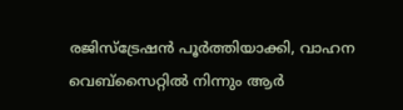രജിസ്ട്രേഷൻ പൂർത്തിയാക്കി, വാഹന വെബ്സൈറ്റിൽ നിന്നും ആര്‍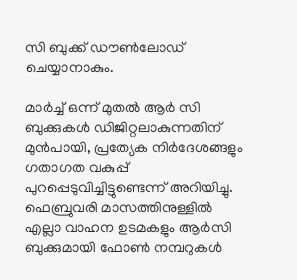സി ബുക്ക് ഡൗണ്‍ലോഡ് ചെയ്യാനാകും.

മാര്‍ച്ച് ഒന്ന് മുതൽ ആര്‍ സി ബുക്കുകള്‍ ഡിജിറ്റലാകുന്നതിന് മുൻപായി, പ്രത്യേക നിർദേശങ്ങളും ഗതാഗത വകുപ്പ് പുറപ്പെടുവിച്ചിട്ടുണ്ടെന്ന് അറിയിച്ചു. ഫെബ്രുവരി മാസത്തിനുള്ളിൽ എല്ലാ വാഹന ഉടമകളും ആര്‍സി ബുക്കുമായി ഫോൺ നമ്പറുകൾ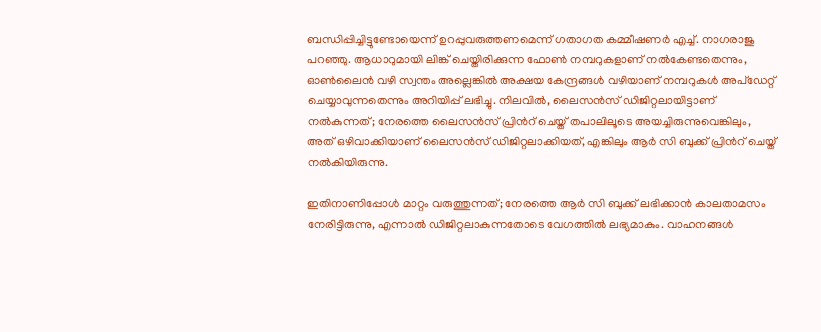ബന്ധിപ്പിച്ചിട്ടുണ്ടോയെന്ന് ഉറപ്പുവരുത്തണമെന്ന് ഗതാഗത കമ്മീഷണര്‍ എച്ച്. നാഗരാജു പറഞ്ഞു. ആധാറുമായി ലിങ്ക് ചെയ്തിരിക്കുന്ന ഫോൺ നമ്പറുകളാണ് നല്‍കേണ്ടതെന്നും, ഓൺലൈൻ വഴി സ്വന്തം അല്ലെങ്കിൽ അക്ഷയ കേന്ദ്രങ്ങൾ വഴിയാണ് നമ്പറുകൾ അപ്ഡേറ്റ് ചെയ്യാവുന്നതെന്നും അറിയിപ്പ് ലഭിച്ചു. നിലവിൽ, ലൈസന്‍സ് ഡിജിറ്റലായിട്ടാണ് നല്‍കുന്നത്; നേരത്തെ ലൈസന്‍സ് പ്രിന്‍റ് ചെയ്ത് തപാലിലൂടെ അയച്ചിരുന്നുവെങ്കിലും, അത് ഒഴിവാക്കിയാണ് ലൈസന്‍സ് ഡിജിറ്റലാക്കിയത്, എങ്കിലും ആര്‍ സി ബുക്ക് പ്രിന്‍റ് ചെയ്ത് നൽകിയിരുന്നു.

ഇതിനാണിപ്പോള്‍ മാറ്റം വരുത്തുന്നത്; നേരത്തെ ആര്‍ സി ബുക്ക് ലഭിക്കാൻ കാലതാമസം നേരിട്ടിരുന്നു, എന്നാൽ ഡിജിറ്റലാകുന്നതോടെ വേഗത്തിൽ ലഭ്യമാകും. വാഹനങ്ങൾ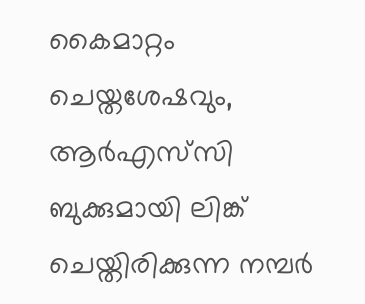കൈമാറ്റം ചെയ്തശേഷവും, ആര്‍എസ്‌സി ബുക്കുമായി ലിങ്ക് ചെയ്തിരിക്കുന്ന നമ്പർ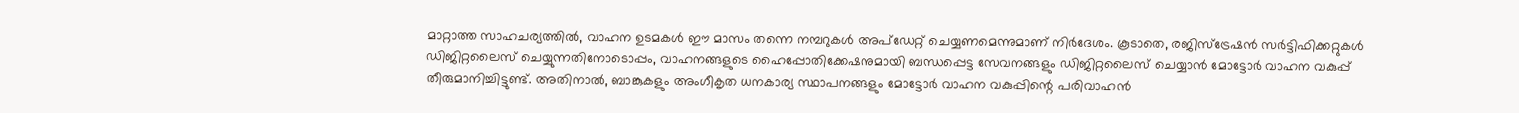മാറ്റാത്ത സാഹചര്യത്തിൽ, വാഹന ഉടമകള്‍ ഈ മാസം തന്നെ നമ്പറുകൾ അപ്ഡേറ്റ് ചെയ്യണമെന്നുമാണ് നിര്‍ദേശം. കൂടാതെ, രജിസ്ട്രേഷൻ സർട്ടിഫിക്കറ്റുകൾ ഡിജിറ്റലൈസ് ചെയ്യുന്നതിനോടൊപ്പം, വാഹനങ്ങളുടെ ഹൈപ്പോതിക്കേഷനുമായി ബന്ധപ്പെട്ട സേവനങ്ങളും ഡിജിറ്റലൈസ് ചെയ്യാൻ മോട്ടോർ വാഹന വകുപ്പ് തീരുമാനിച്ചിട്ടുണ്ട്. അതിനാൽ, ബാങ്കുകളും അംഗീകൃത ധനകാര്യ സ്ഥാപനങ്ങളും മോട്ടോർ വാഹന വകുപ്പിന്റെ പരിവാഹൻ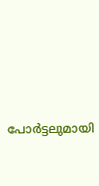പോർട്ടലുമായി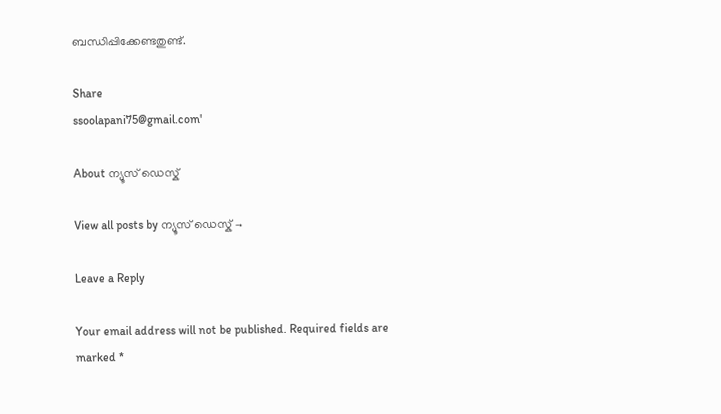ബന്ധിപ്പിക്കേണ്ടതുണ്ട്.

Share
ssoolapani75@gmail.com'

About ന്യൂസ് ഡെസ്ക്

View all posts by ന്യൂസ് ഡെസ്ക് →

Leave a Reply

Your email address will not be published. Required fields are marked *